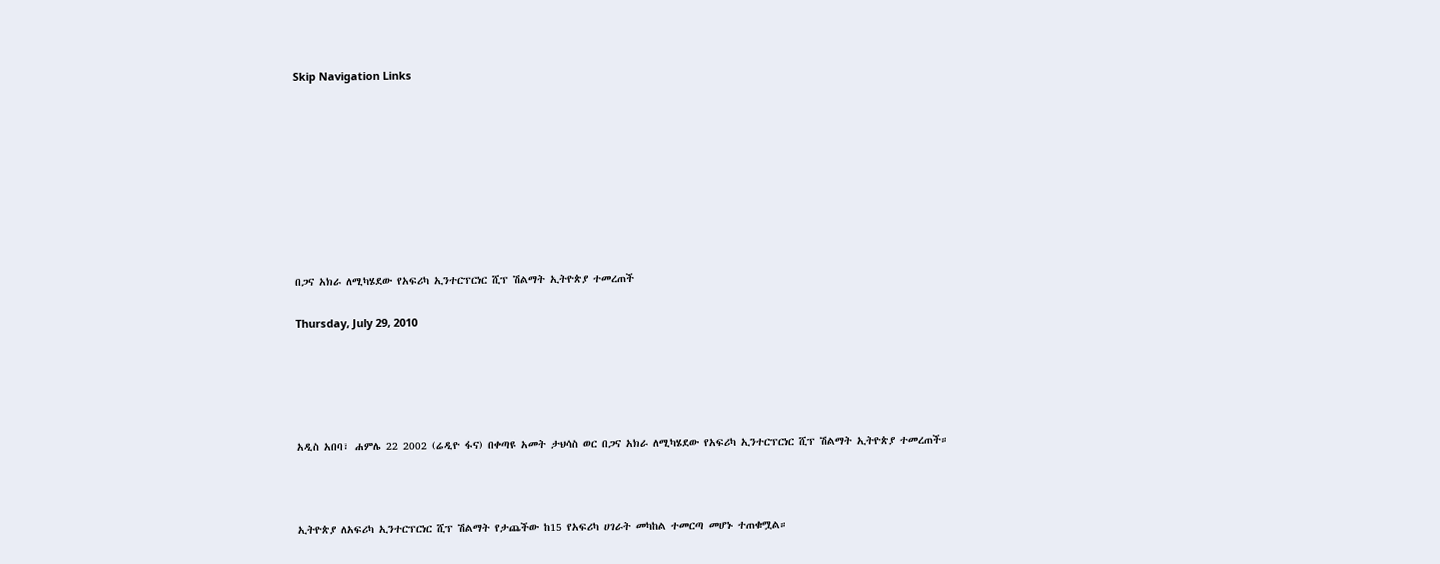Skip Navigation Links









በጋና አክራ ለሚካሄደው የአፍሪካ ኢንተርፕርነር ሺፕ ሽልማት ኢትዮጵያ ተመረጠች

Thursday, July 29, 2010





አዲስ አበባ፣ ሐምሌ 22 2002 (ሬዲዮ ፋና) በቀጣዩ አመት ታህሳስ ወር በጋና አክራ ለሚካሄደው የአፍሪካ ኢንተርፕርነር ሺፕ ሽልማት ኢትዮጵያ ተመረጠች።



ኢትዮጵያ ለአፍሪካ ኢንተርፕርነር ሺፕ ሽልማት የታጨችው ከ15 የአፍሪካ ሀገራት መካከል ተመርጣ መሆኑ ተጠቁሟል።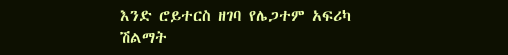እንድ ሮይተርስ ዘገባ የሌጋተም አፍሪካ ሽልማት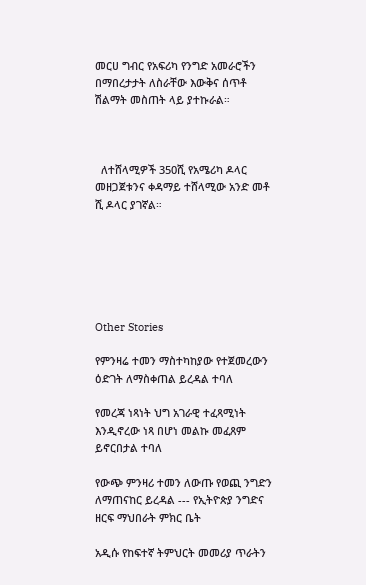መርሀ ግብር የአፍሪካ የንግድ አመራሮችን በማበረታታት ለስራቸው እውቅና ሰጥቶ ሽልማት መስጠት ላይ ያተኩራል።



  ለተሸላሚዎች 350ሺ የአሜሪካ ዶላር መዘጋጀቱንና ቀዳማይ ተሸላሚው አንድ መቶ ሺ ዶላር ያገኛል።






Other Stories

የምንዛሬ ተመን ማስተካከያው የተጀመረውን ዕድገት ለማስቀጠል ይረዳል ተባለ

የመረጃ ነጻነት ህግ አገራዊ ተፈጻሚነት እንዲኖረው ነጻ በሆነ መልኩ መፈጸም ይኖርበታል ተባለ

የውጭ ምንዛሪ ተመን ለውጡ የወጪ ንግድን ለማጠናከር ይረዳል --- የኢትዮጵያ ንግድና ዘርፍ ማህበራት ምክር ቤት

አዲሱ የከፍተኛ ትምህርት መመሪያ ጥራትን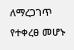ለማረጋገጥ የተቀረፀ መሆኑ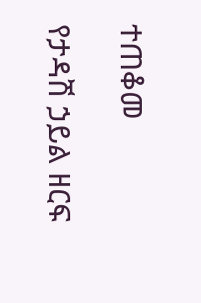ተጠቆመ

የታዳሽ ኃይል ዘርፍ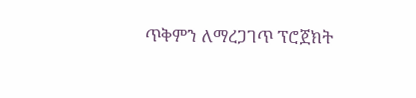ጥቅምን ለማረጋገጥ ፕሮጀክት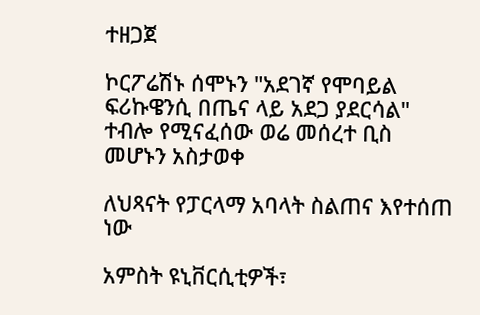ተዘጋጀ

ኮርፖሬሽኑ ሰሞኑን "አደገኛ የሞባይል ፍሪኩዌንሲ በጤና ላይ አደጋ ያደርሳል" ተብሎ የሚናፈሰው ወሬ መሰረተ ቢስ መሆኑን አስታወቀ

ለህጻናት የፓርላማ አባላት ስልጠና እየተሰጠ ነው

አምስት ዩኒቨርሲቲዎች፣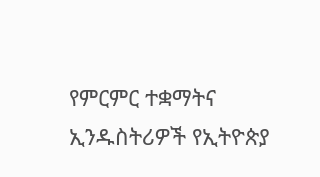የምርምር ተቋማትና ኢንዱስትሪዎች የኢትዮጵያ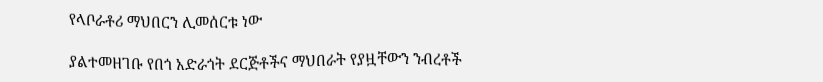የላቦራቶሪ ማህበርን ሊመሰርቱ ነው

ያልተመዘገቡ የበጎ አድራጎት ደርጅቶችና ማህበራት የያዟቸውን ንብረቶች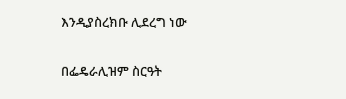እንዲያስረክቡ ሊደረግ ነው

በፌዴራሊዝም ስርዓት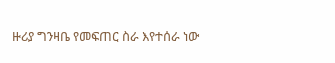ዙሪያ ግንዛቤ የመፍጠር ስራ እየተሰራ ነው